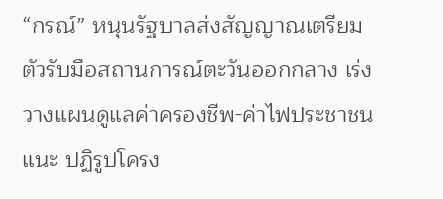“กรณ์” หนุนรัฐบาลส่งสัญญาณเตรียมตัวรับมือสถานการณ์ตะวันออกกลาง เร่งวางแผนดูแลค่าครองชีพ-ค่าไฟประชาชน แนะ ปฏิรูปโครง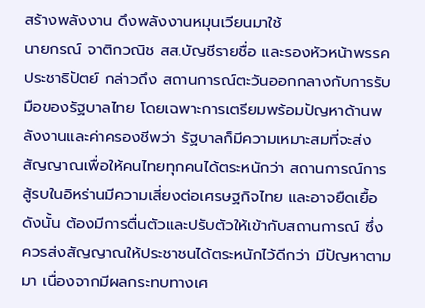สร้างพลังงาน ดึงพลังงานหมุนเวียนมาใช้
นายกรณ์ จาติกวณิช สส.บัญชีรายชื่อ และรองหัวหน้าพรรคประชาธิปัตย์ กล่าวถึง สถานการณ์ตะวันออกกลางกับการรับมือของรัฐบาลไทย โดยเฉพาะการเตรียมพร้อมปัญหาด้านพลังงานและค่าครองชีพว่า รัฐบาลก็มีความเหมาะสมที่จะส่งสัญญาณเพื่อให้คนไทยทุกคนได้ตระหนักว่า สถานการณ์การสู้รบในอิหร่านมีความเสี่ยงต่อเศรษฐกิจไทย และอาจยืดเยื้อ ดังนั้น ต้องมีการตื่นตัวและปรับตัวให้เข้ากับสถานการณ์ ซึ่งควรส่งสัญญาณให้ประชาชนได้ตระหนักไว้ดีกว่า มีปัญหาตามมา เนื่องจากมีผลกระทบทางเศ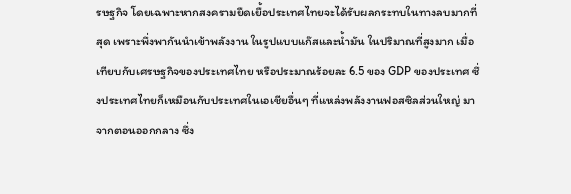รษฐกิจ โดยเฉพาะหากสงครามยืดเยื้อประเทศไทยจะได้รับผลกระทบในทางลบมากที่สุด เพราะพึ่งพากันนำเข้าพลังงาน ในรูปแบบแก๊สและน้ำมัน ในปริมาณที่สูงมาก เมื่อเทียบกับเศรษฐกิจของประเทศไทย หรือประมาณร้อยละ 6.5 ของ GDP ของประเทศ ซึ่งประเทศไทยก็เหมือนกับประเทศในเอเชียอื่นๆ ที่แหล่งพลังงานฟอสซิลส่วนใหญ่ มาจากตอนออกกลาง ซึ่ง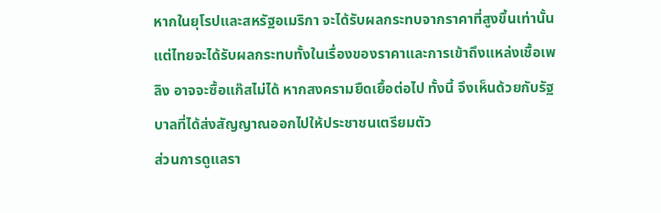หากในยุโรปและสหรัฐอเมริกา จะได้รับผลกระทบจากราคาที่สูงขึ้นเท่านั้น แต่ไทยจะได้รับผลกระทบทั้งในเรื่องของราคาและการเข้าถึงแหล่งเชื้อเพลิง อาจจะซื้อแก๊สไม่ได้ หากสงครามยืดเยื้อต่อไป ทั้งนี้ จึงเห็นด้วยกับรัฐบาลที่ได้ส่งสัญญาณออกไปให้ประชาชนเตรียมตัว
ส่วนการดูแลรา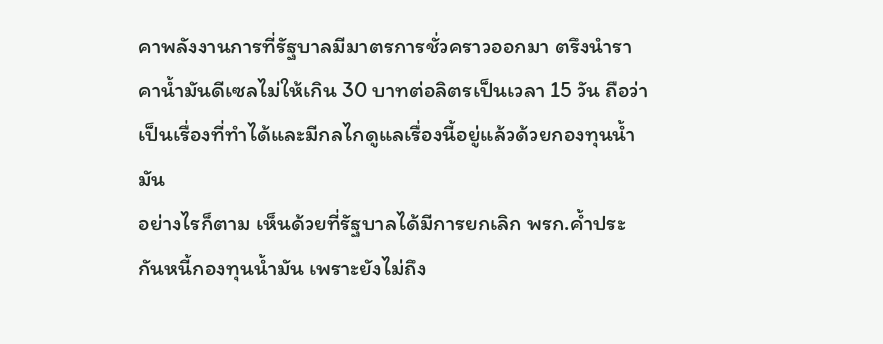คาพลังงานการที่รัฐบาลมีมาตรการชั่วคราวออกมา ตรึงนำราคาน้ำมันดีเซลไม่ให้เกิน 30 บาทต่อลิตรเป็นเวลา 15 วัน ถือว่าเป็นเรื่องที่ทำได้และมีกลไกดูแลเรื่องนี้อยู่แล้วด้วยกองทุนน้ำมัน
อย่างไรก็ตาม เห็นด้วยที่รัฐบาลได้มีการยกเลิก พรก.ค้ำประกันหนี้กองทุนน้ำมัน เพราะยังไม่ถึง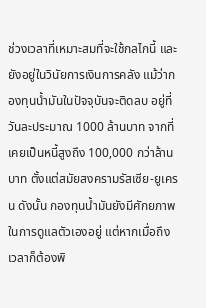ช่วงเวลาที่เหมาะสมที่จะใช้กลไกนี้ และยังอยู่ในวินัยการเงินการคลัง แม้ว่ากองทุนน้ำมันในปัจจุบันจะติดลบ อยู่ที่วันละประมาณ 1000 ล้านบาท จากที่เคยเป็นหนี้สูงถึง 100,000 กว่าล้านบาท ตั้งแต่สมัยสงครามรัสเซีย-ยูเครน ดังนั้น กองทุนน้ำมันยังมีศักยภาพในการดูแลตัวเองอยู่ แต่หากเมื่อถึงเวลาก็ต้องพิ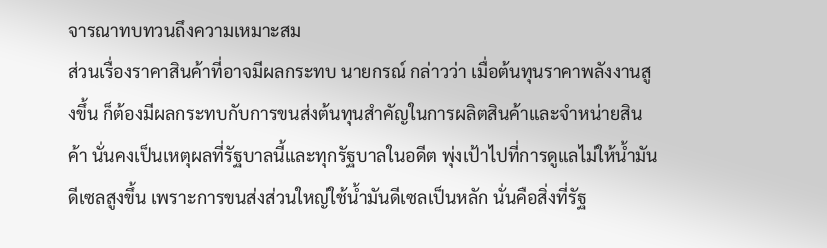จารณาทบทวนถึงความเหมาะสม
ส่วนเรื่องราคาสินค้าที่อาจมีผลกระทบ นายกรณ์ กล่าวว่า เมื่อต้นทุนราคาพลังงานสูงขึ้น ก็ต้องมีผลกระทบกับการขนส่งต้นทุนสำคัญในการผลิตสินค้าและจำหน่ายสินค้า นั่นคงเป็นเหตุผลที่รัฐบาลนี้และทุกรัฐบาลในอดีต พุ่งเป้าไปที่การดูแลไม่ให้น้ำมันดีเซลสูงขึ้น เพราะการขนส่งส่วนใหญ่ใช้น้ำมันดีเซลเป็นหลัก นั่นคือสิ่งที่รัฐ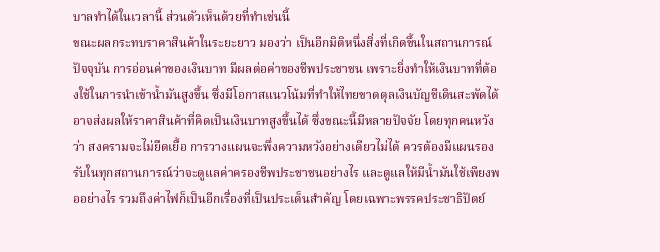บาลทำได้ในเวลานี้ ส่วนตัวเห็นด้วยที่ทำเช่นนี้
ขณะผลกระทบราคาสินค้าในระยะยาว มองว่า เป็นอีกมิติหนึ่งสิ่งที่เกิดขึ้นในสถานการณ์ปัจจุบัน การอ่อนค่าของเงินบาท มีผลต่อค่าของชีพประชาชน เพราะยิ่งทำให้เงินบาทที่ต้องใช้ในการนำเข้าน้ำมันสูงขึ้น ซึ่งมีโอกาสแนวโน้มที่ทำให้ไทยขาดดุลเงินบัญชีเดินสะพัดได้ อาจส่งผลให้ราคาสินค้าที่คิดเป็นเงินบาทสูงขึ้นได้ ซึ่งขณะนี้มีหลายปัจจัย โดยทุกคนหวังว่า สงครามจะไม่ยืดเยื้อ การวางแผนจะพึ่งความหวังอย่างเดียวไม่ได้ ควรต้องมีแผนรองรับในทุกสถานการณ์ว่าจะดูแลค่าครองชีพประชาชนอย่างไร และดูแลให้มีน้ำมันใช้เพียงพออย่างไร รวมถึงค่าไฟก็เป็นอีกเรื่องที่เป็นประเด็นสำคัญ โดยเฉพาะพรรคประชาธิปัตย์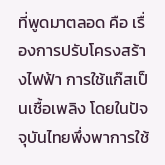ที่พูดมาตลอด คือ เรื่องการปรับโครงสร้างไฟฟ้า การใช้แก๊สเป็นเชื้อเพลิง โดยในปัจจุบันไทยพึ่งพาการใช้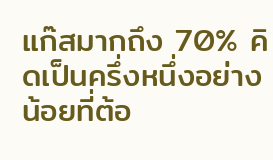แก๊สมากถึง 70% คิดเป็นครึ่งหนึ่งอย่างน้อยที่ต้อ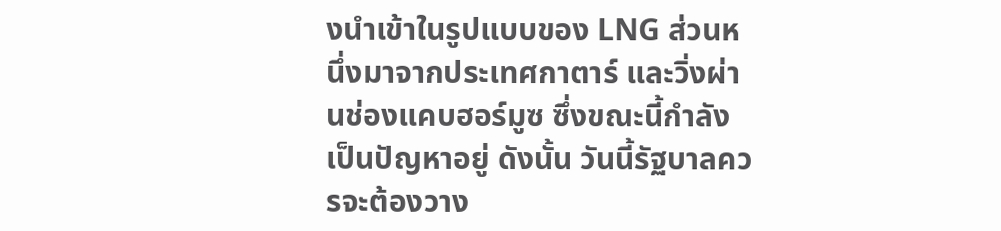งนำเข้าในรูปแบบของ LNG ส่วนหนึ่งมาจากประเทศกาตาร์ และวิ่งผ่านช่องแคบฮอร์มูซ ซึ่งขณะนี้กำลังเป็นปัญหาอยู่ ดังนั้น วันนี้รัฐบาลควรจะต้องวาง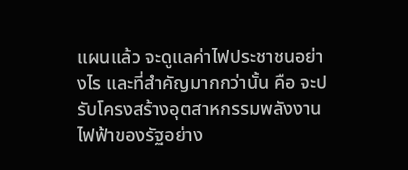แผนแล้ว จะดูแลค่าไฟประชาชนอย่างไร และที่สำคัญมากกว่านั้น คือ จะปรับโครงสร้างอุตสาหกรรมพลังงานไฟฟ้าของรัฐอย่าง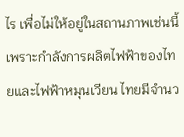ไร เพื่อไม่ให้อยู่ในสถานภาพเช่นนี้ เพราะกำลังการผลิตไฟฟ้าของไทยและไฟฟ้าหมุนเวียน ไทยมีจำนว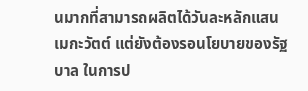นมากที่สามารถผลิตได้วันละหลักแสนเมกะวัตต์ แต่ยังต้องรอนโยบายของรัฐบาล ในการป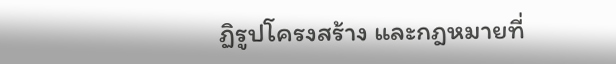ฏิรูปโครงสร้าง และกฎหมายที่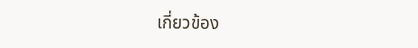เกี่ยวข้อง